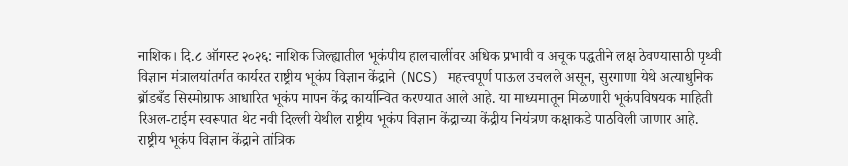नाशिक। दि.८ ऑगस्ट २०२६: नाशिक जिल्ह्यातील भूकंपीय हालचालींवर अधिक प्रभावी व अचूक पद्धतीने लक्ष ठेवण्यासाठी पृथ्वी विज्ञान मंत्रालयांतर्गत कार्यरत राष्ट्रीय भूकंप विज्ञान केंद्राने (NCS) महत्त्वपूर्ण पाऊल उचलले असून, सुरगाणा येथे अत्याधुनिक ब्रॉडबँड सिस्मोग्राफ आधारित भूकंप मापन केंद्र कार्यान्वित करण्यात आले आहे. या माध्यमातून मिळणारी भूकंपविषयक माहिती रिअल-टाईम स्वरूपात थेट नवी दिल्ली येथील राष्ट्रीय भूकंप विज्ञान केंद्राच्या केंद्रीय नियंत्रण कक्षाकडे पाठविली जाणार आहे.
राष्ट्रीय भूकंप विज्ञान केंद्राने तांत्रिक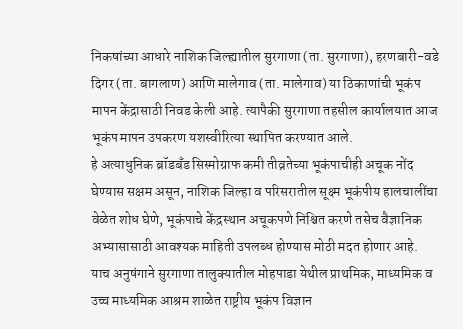निकषांच्या आधारे नाशिक जिल्ह्यातील सुरगाणा (ता. सुरगाणा), हरणबारी-वडे दिगर (ता. बागलाण) आणि मालेगाव (ता. मालेगाव) या ठिकाणांची भूकंप मापन केंद्रासाठी निवड केली आहे. त्यापैकी सुरगाणा तहसील कार्यालयात आज भूकंप मापन उपकरण यशस्वीरित्या स्थापित करण्यात आले.
हे अत्याधुनिक ब्रॉडबँड सिस्मोग्राफ कमी तीव्रतेच्या भूकंपाचीही अचूक नोंद घेण्यास सक्षम असून, नाशिक जिल्हा व परिसरातील सूक्ष्म भूकंपीय हालचालींचा वेळेत शोध घेणे, भूकंपाचे केंद्रस्थान अचूकपणे निश्चित करणे तसेच वैज्ञानिक अभ्यासासाठी आवश्यक माहिती उपलब्ध होण्यास मोठी मदत होणार आहे.
याच अनुषंगाने सुरगाणा तालुक्यातील मोहपाडा येथील प्राथमिक, माध्यमिक व उच्च माध्यमिक आश्रम शाळेत राष्ट्रीय भूकंप विज्ञान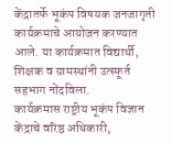केंद्रातर्फे भूकंप विषयक जनजागृती कार्यक्रमाचे आयोजन करण्यात आले. या कार्यक्रमात विद्यार्थी, शिक्षक व ग्रामस्थांनी उत्स्फूर्त सहभाग नोंदविला.
कार्यक्रमास राष्ट्रीय भूकंप विज्ञान केंद्राचे वरिष्ठ अधिकारी,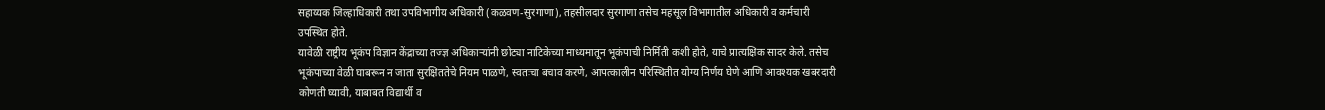सहाय्यक जिल्हाधिकारी तथा उपविभागीय अधिकारी (कळवण-सुरगाणा), तहसीलदार सुरगाणा तसेच महसूल विभागातील अधिकारी व कर्मचारी उपस्थित होते.
यावेळी राष्ट्रीय भूकंप विज्ञान केंद्राच्या तज्ज्ञ अधिकाऱ्यांनी छोट्या नाटिकेच्या माध्यमातून भूकंपाची निर्मिती कशी होते, याचे प्रात्यक्षिक सादर केले. तसेच भूकंपाच्या वेळी घाबरून न जाता सुरक्षिततेचे नियम पाळणे, स्वतःचा बचाव करणे, आपत्कालीन परिस्थितीत योग्य निर्णय घेणे आणि आवश्यक खबरदारी कोणती घ्यावी, याबाबत विद्यार्थी व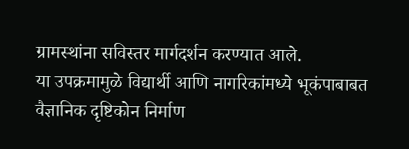ग्रामस्थांना सविस्तर मार्गदर्शन करण्यात आले.
या उपक्रमामुळे विद्यार्थी आणि नागरिकांमध्ये भूकंपाबाबत वैज्ञानिक दृष्टिकोन निर्माण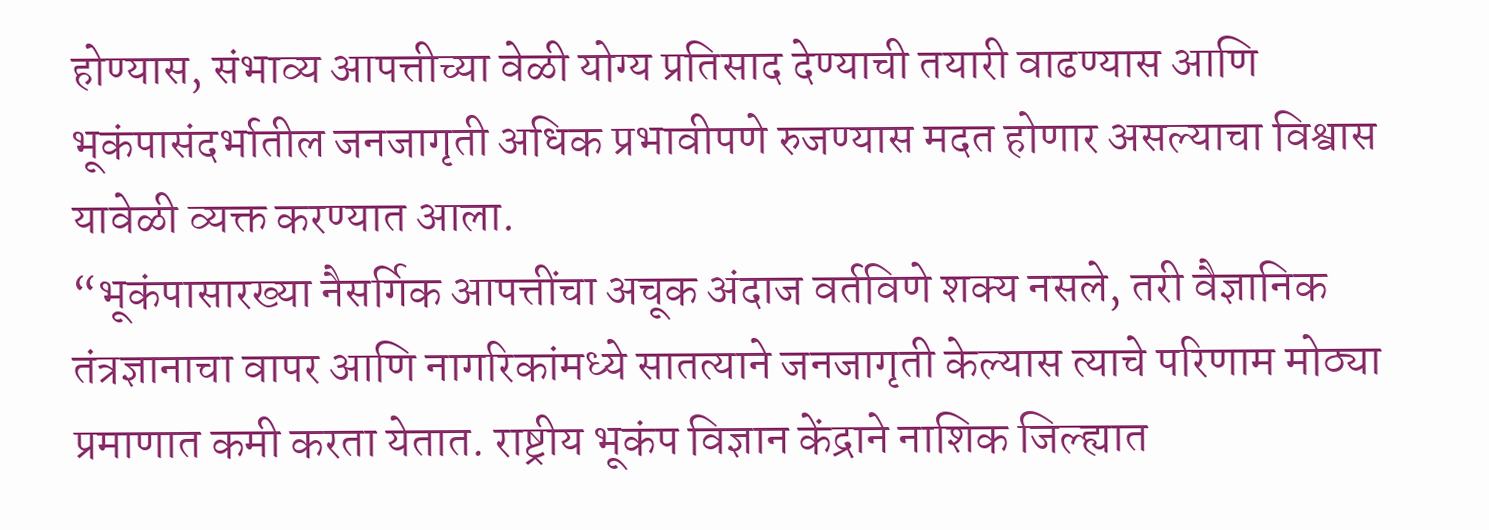होण्यास, संभाव्य आपत्तीच्या वेळी योग्य प्रतिसाद देण्याची तयारी वाढण्यास आणि भूकंपासंदर्भातील जनजागृती अधिक प्रभावीपणे रुजण्यास मदत होणार असल्याचा विश्वास यावेळी व्यक्त करण्यात आला.
“भूकंपासारख्या नैसर्गिक आपत्तींचा अचूक अंदाज वर्तविणे शक्य नसले, तरी वैज्ञानिक तंत्रज्ञानाचा वापर आणि नागरिकांमध्ये सातत्याने जनजागृती केल्यास त्याचे परिणाम मोठ्या प्रमाणात कमी करता येतात. राष्ट्रीय भूकंप विज्ञान केंद्राने नाशिक जिल्ह्यात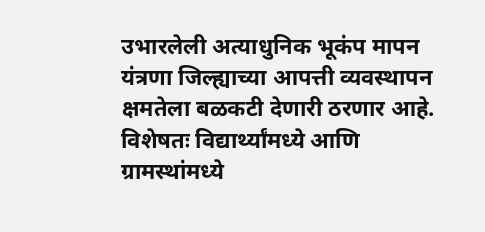उभारलेली अत्याधुनिक भूकंप मापन यंत्रणा जिल्ह्याच्या आपत्ती व्यवस्थापन क्षमतेला बळकटी देणारी ठरणार आहे. विशेषतः विद्यार्थ्यांमध्ये आणि ग्रामस्थांमध्ये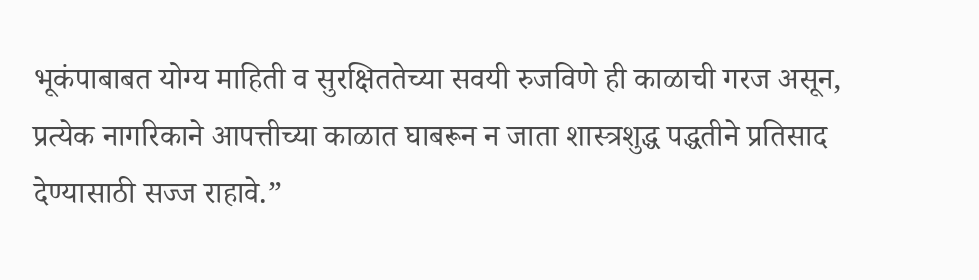भूकंपाबाबत योग्य माहिती व सुरक्षिततेच्या सवयी रुजविणे ही काळाची गरज असून, प्रत्येक नागरिकाने आपत्तीच्या काळात घाबरून न जाता शास्त्रशुद्ध पद्धतीने प्रतिसाद देण्यासाठी सज्ज राहावे.”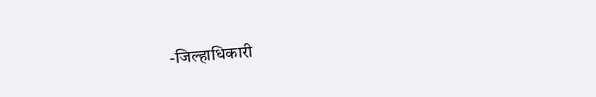-जिल्हाधिकारी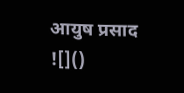आयुष प्रसाद
![]()